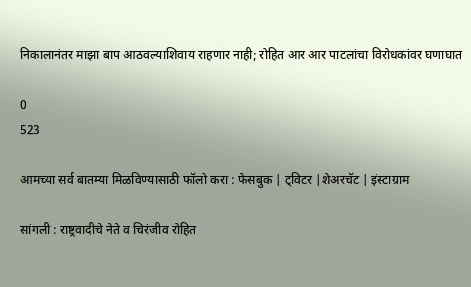निकालानंतर माझा बाप आठवल्याशिवाय राहणार नाही; रोहित आर आर पाटलांचा विरोधकांवर घणाघात

0
523

आमच्या सर्व बातम्या मिळविण्यासाठी फॉलो करा : फेसबुक | ट्विटर |शेअरचॅट | इंस्टाग्राम

सांगली : राष्ट्रवादीचे नेते व चिरंजीव रोहित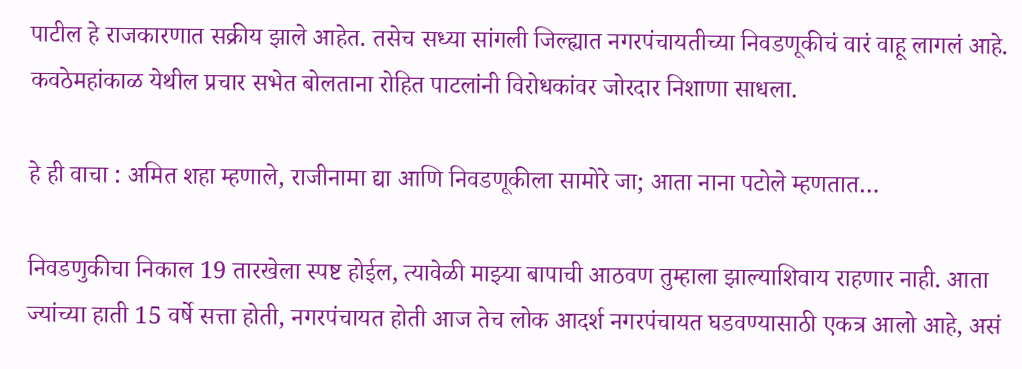पाटील हे राजकारणात सक्रीय झाले आहेत. तसेच सध्या सांगली जिल्ह्यात नगरपंचायतीच्या निवडणूकीचं वारं वाहू लागलं आहे. कवठेमहांकाळ येथील प्रचार सभेत बोलताना रोहित पाटलांनी विरोधकांवर जोरदार निशाणा साधला.

हे ही वाचा : अमित शहा म्हणाले, राजीनामा द्या आणि निवडणूकीला सामोरे जा; आता नाना पटोले म्हणतात…

निवडणुकीचा निकाल 19 तारखेला स्पष्ट होईल, त्यावेळी माझ्या बापाची आठवण तुम्हाला झाल्याशिवाय राहणार नाही. आता ज्यांच्या हाती 15 वर्षे सत्ता होती, नगरपंचायत होती आज तेच लोक आदर्श नगरपंचायत घडवण्यासाठी एकत्र आलो आहे, असं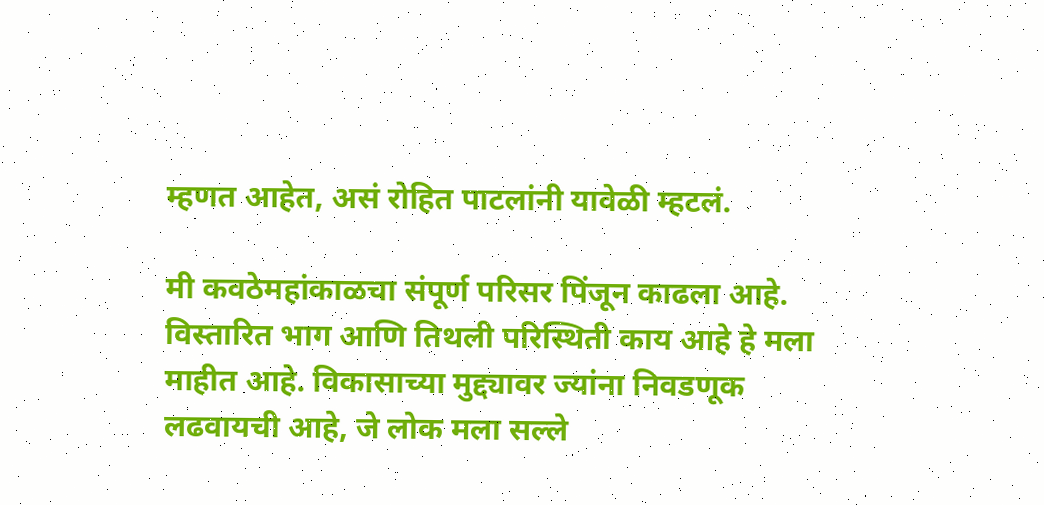म्हणत आहेत, असं रोहित पाटलांनी यावेळी म्हटलं.

मी कवठेमहांकाळचा संपूर्ण परिसर पिंजून काढला आहे. विस्तारित भाग आणि तिथली परिस्थिती काय आहे हे मला माहीत आहे. विकासाच्या मुद्द्यावर ज्यांना निवडणूक लढवायची आहे, जे लोक मला सल्ले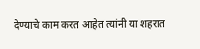देण्याचे काम करत आहेत त्यांनी या शहरात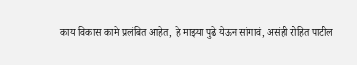काय विकास कामे प्रलंबित आहेत, हे माझ्या पुढे येऊन सांगावं, असंही रोहित पाटील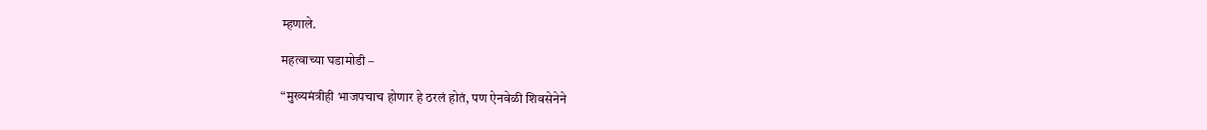म्हणाले.

महत्वाच्या घडामोडी –

“मुख्यमंत्रीही भाजपचाच होणार हे ठरलं होतं, पण ऐनवेळी शिवसेनेने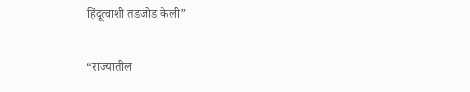हिंदूत्वाशी तडजोड केली”

“राज्यातील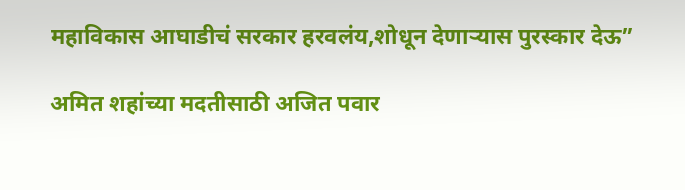महाविकास आघाडीचं सरकार हरवलंय,शोधून देणाऱ्यास पुरस्कार देऊ”

अमित शहांच्या मदतीसाठी अजित पवार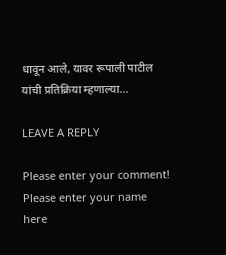धावून आले, यावर रूपाली पाटील यांची प्रतिक्रिया म्हणाल्या…

LEAVE A REPLY

Please enter your comment!
Please enter your name here